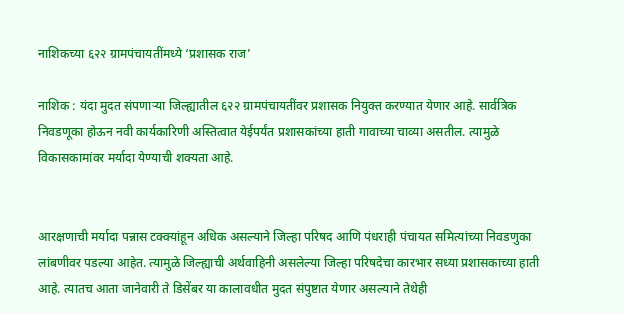नाशिकच्या ६२२ ग्रामपंचायतींमध्ये ‘प्रशासक राज’

नाशिक : यंदा मुदत संपणाऱ्या जिल्ह्यातील ६२२ ग्रामपंचायतींवर प्रशासक नियुक्त करण्यात येणार आहे. सार्वत्रिक निवडणूका होऊन नवी कार्यकारिणी अस्तित्वात येईपर्यंत प्रशासकांच्या हाती गावाच्या चाव्या असतील. त्यामुळे विकासकामांवर मर्यादा येण्याची शक्यता आहे.


आरक्षणाची मर्यादा पन्नास टक्क्यांहून अधिक असल्याने जिल्हा परिषद आणि पंधराही पंचायत समित्यांच्या निवडणुका लांबणीवर पडल्या आहेत. त्यामुळे जिल्ह्याची अर्थवाहिनी असलेल्या जिल्हा परिषदेचा कारभार सध्या प्रशासकाच्या हाती आहे. त्यातच आता जानेवारी ते डिसेंबर या कालावधीत मुदत संपुष्टात येणार असल्याने तेथेही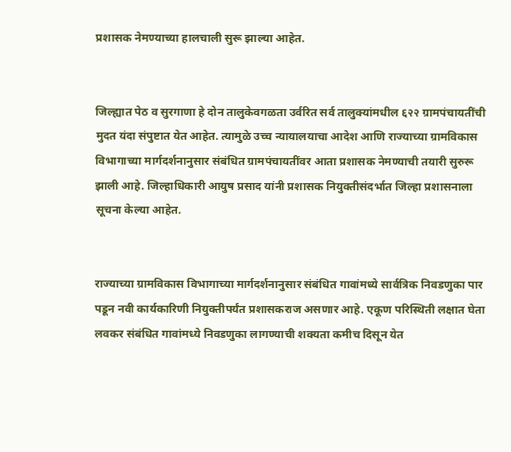प्रशासक नेमण्याच्या हालचाली सुरू झाल्या आहेत.


जिल्ह्यात पेठ व सुरगाणा हे दोन तालुकेवगळता उर्वरित सर्व तालुक्यांमधील ६२२ ग्रामपंचायतींची मुदत यंदा संपुष्टात येत आहेत. त्यामुळे उच्च न्यायालयाचा आदेश आणि राज्याच्या ग्रामविकास विभागाच्या मार्गदर्शनानुसार संबंधित ग्रामपंचायतींवर आता प्रशासक नेमण्याची तयारी सुरुरू झाली आहे. जिल्हाधिकारी आयुष प्रसाद यांनी प्रशासक नियुक्तीसंदर्भात जिल्हा प्रशासनाला सूचना केल्या आहेत.


राज्याच्या ग्रामविकास विभागाच्या मार्गदर्शनानुसार संबंधित गावांमध्ये सार्वत्रिक निवडणुका पार पडून नवी कार्यकारिणी नियुक्तीपर्यंत प्रशासकराज असणार आहे. एकूण परिस्थिती लक्षात घेता लवकर संबंधित गावांमध्ये निवडणुका लागण्याची शक्यता कमीच दिसून येत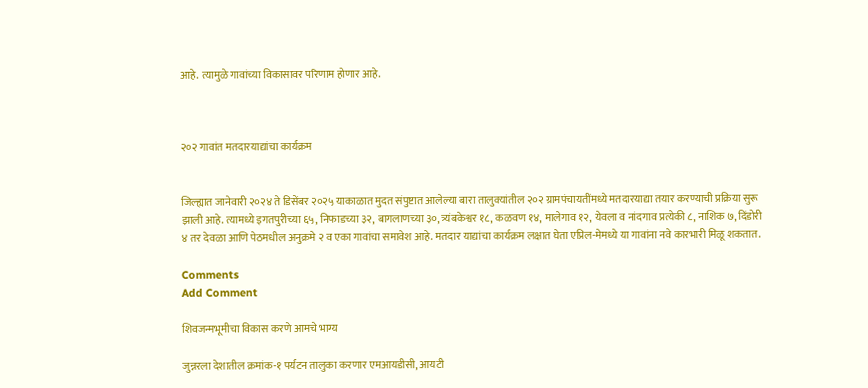आहे. त्यामुळे गावांच्या विकासावर परिणाम होणार आहे.



२०२ गावांत मतदारयाद्यांचा कार्यक्रम


जिल्ह्यात जानेवारी २०२४ ते डिसेंबर २०२५ याकाळात मुदत संपुष्टात आलेल्या बारा तालुक्यांतील २०२ ग्रामपंचायतींमध्ये मतदारयाद्या तयार करण्याची प्रक्रिया सुरू झाली आहे. त्यामध्ये इगतपुरीच्या ६५, निफाडच्या ३२, बागलाणच्या ३०, त्र्यंबकेश्वर १८, कळवण १४, मालेगाव १२, येवला व नांदगाव प्रत्येकी ८, नाशिक ७, दिंडोरी ४ तर देवळा आणि पेठमधील अनुक्रमे २ व एका गावांचा समावेश आहे. मतदार याद्यांचा कार्यक्रम लक्षात घेता एप्रिल-मेमध्ये या गावांना नवे कारभारी मिळू शकतात.

Comments
Add Comment

शिवजन्मभूमीचा विकास करणे आमचे भाग्य

जुन्नरला देशातील क्रमांक-१ पर्यटन तालुका करणार एमआयडीसी, आयटी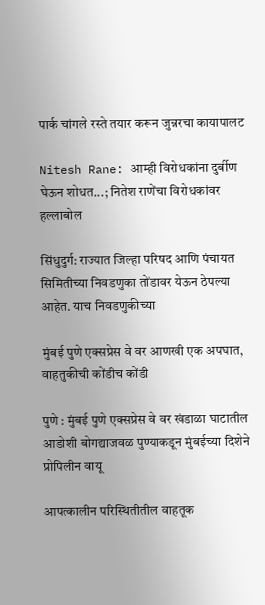पार्क चांगले रस्ते तयार करून जुन्नरचा कायापालट

Nitesh Rane: आम्ही विरोधकांना दुर्बीण घेऊन शोधत...; नितेश राणेंचा विरोधकांवर हल्लाबोल

सिंधुदुर्ग: राज्यात जिल्हा परिषद आणि पंचायत सिमितीच्या निवडणुका तोंडावर येऊन ठेपल्या आहेत. याच निवडणुकीच्या

मुंबई पुणे एक्सप्रेस वे वर आणखी एक अपघात, वाहतुकीची कोंडीच कोंडी

पुणे : मुंबई पुणे एक्सप्रेस वे वर खंडाळा घाटातील आडोशी बोगद्याजवळ पुण्याकडून मुंबईच्या दिशेने प्रोपिलीन वायू

आपत्कालीन परिस्थितीतील वाहतूक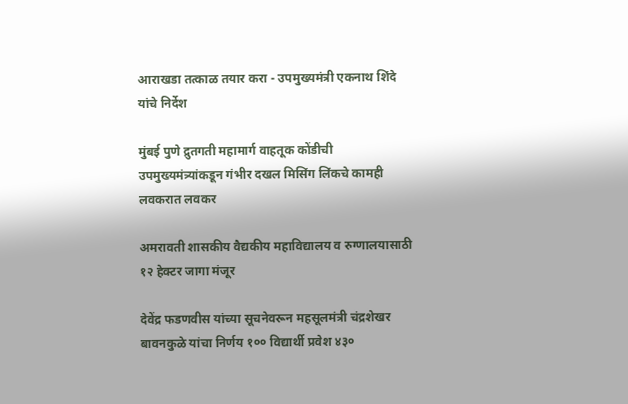आराखडा तत्काळ तयार करा - उपमुख्यमंत्री एकनाथ शिंदे यांचे निर्देश

मुंबई पुणे द्रुतगती महामार्ग वाहतूक कोंडीची उपमुख्यमंत्र्यांकडून गंभीर दखल मिसिंग लिंकचे कामही लवकरात लवकर

अमरावती शासकीय वैद्यकीय महाविद्यालय व रुग्णालयासाठी १२ हेक्टर जागा मंजूर

देवेंद्र फडणवीस यांच्या सूचनेवरून महसूलमंत्री चंद्रशेखर बावनकुळे यांचा निर्णय १०० विद्यार्थी प्रवेश ४३०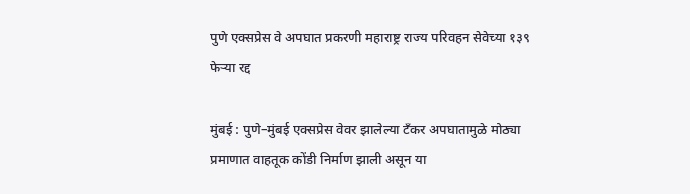पुणे एक्सप्रेस वे अपघात प्रकरणी महाराष्ट्र राज्य परिवहन सेवेच्या १३९ फेऱ्या रद्द

मुंबई : पुणे–मुंबई एक्सप्रेस वेवर झालेल्या टँकर अपघातामुळे मोठ्या प्रमाणात वाहतूक कोंडी निर्माण झाली असून या